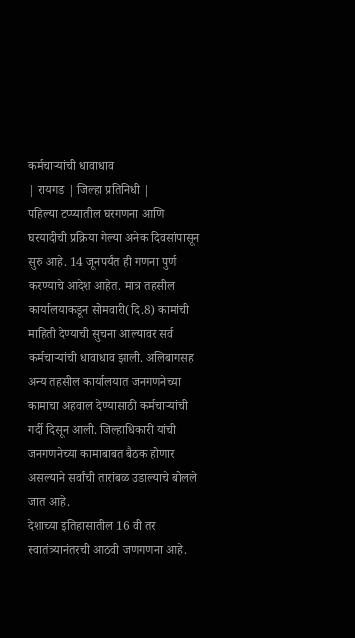कर्मचाऱ्यांची धावाधाव
| रायगड | जिल्हा प्रतिनिधी |
पहिल्या टप्प्यातील घरगणना आणि घरयादीची प्रक्रिया गेल्या अनेक दिवसांपासून सुरु आहे. 14 जूनपर्यंत ही गणना पुर्ण करण्याचे आदेश आहेत. मात्र तहसील कार्यालयाकडून सोमवारी(दि.8) कामांची माहिती देण्याची सुचना आल्यावर सर्व कर्मचाऱ्यांची धावाधाव झाली. अलिबागसह अन्य तहसील कार्यालयात जनगणनेच्या कामाचा अहवाल देण्यासाठी कर्मचाऱ्यांची गर्दी दिसून आली. जिल्हाधिकारी यांची जनगणनेच्या कामाबाबत बैठक होणार असल्याने सर्वांची तारांबळ उडाल्याचे बोलले जात आहे.
देशाच्या इतिहासातील 16 वी तर स्वातंत्र्यानंतरची आठवी जणगणना आहे.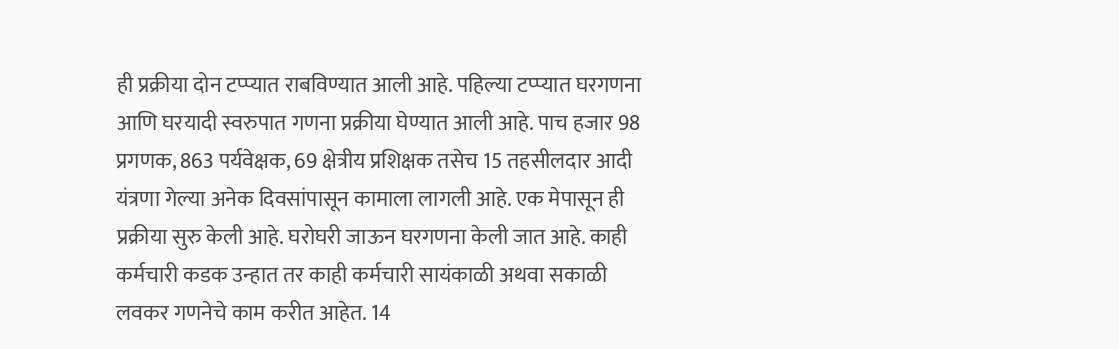ही प्रक्रीया दोन टप्प्यात राबविण्यात आली आहे. पहिल्या टप्प्यात घरगणना आणि घरयादी स्वरुपात गणना प्रक्रीया घेण्यात आली आहे. पाच हजार 98 प्रगणक, 863 पर्यवेक्षक, 69 क्षेत्रीय प्रशिक्षक तसेच 15 तहसीलदार आदी यंत्रणा गेल्या अनेक दिवसांपासून कामाला लागली आहे. एक मेपासून ही प्रक्रीया सुरु केली आहे. घरोघरी जाऊन घरगणना केली जात आहे. काही कर्मचारी कडक उन्हात तर काही कर्मचारी सायंकाळी अथवा सकाळी लवकर गणनेचे काम करीत आहेत. 14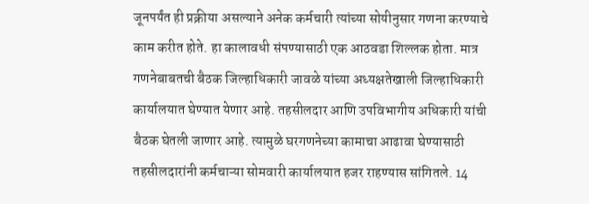जूनपर्यंत ही प्रक्रीया असल्याने अनेक कर्मचारी त्यांच्या सोयीनुसार गणना करण्याचे काम करीत होते. हा कालावधी संपण्यासाठी एक आठवडा शिल्लक होता. मात्र गणनेबाबतची बैठक जिल्हाधिकारी जावळे यांच्या अध्यक्षतेखाली जिल्हाधिकारी कार्यालयात घेण्यात येणार आहे. तहसीलदार आणि उपविभागीय अधिकारी यांची बैठक घेतली जाणार आहे. त्यामुळे घरगणनेच्या कामाचा आढावा घेण्यासाठी तहसीलदारांनी कर्मचाऱ्या सोमवारी कार्यालयात हजर राहण्यास सांगितले. 14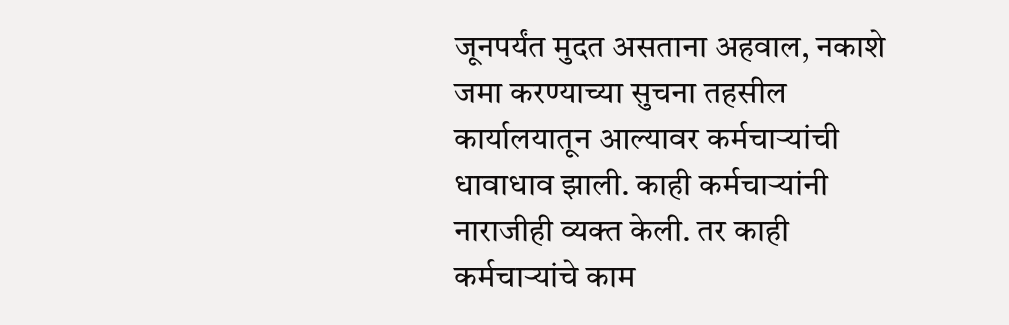जूनपर्यंत मुदत असताना अहवाल, नकाशे जमा करण्याच्या सुचना तहसील कार्यालयातून आल्यावर कर्मचाऱ्यांची धावाधाव झाली. काही कर्मचाऱ्यांनी नाराजीही व्यक्त केली. तर काही कर्मचाऱ्यांचे काम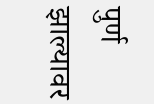पुर्ण झाल्यावर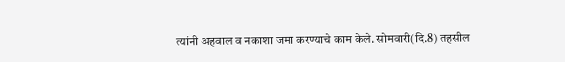त्यांनी अहवाल व नकाशा जमा करण्याचे काम केले. सोमवारी(दि.8) तहसील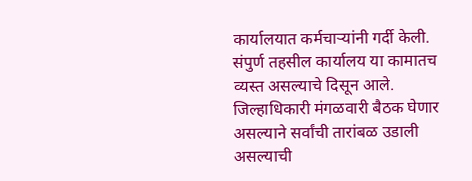कार्यालयात कर्मचाऱ्यांनी गर्दी केली. संपुर्ण तहसील कार्यालय या कामातच व्यस्त असल्याचे दिसून आले. जिल्हाधिकारी मंगळवारी बैठक घेणार असल्याने सर्वांची तारांबळ उडाली असल्याची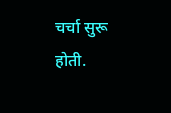चर्चा सुरू होती.